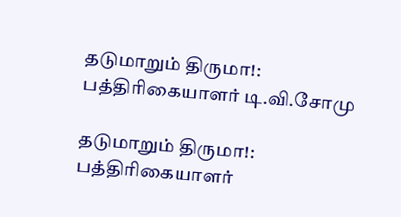தடுமாறும் திருமா!: பத்திரிகையாளர் டி.வி.சோமு

தடுமாறும் திருமா!: பத்திரிகையாளர்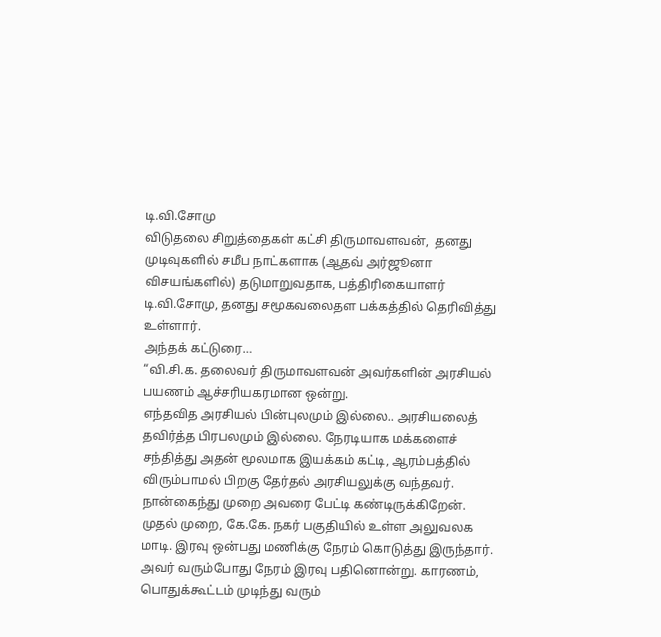டி.வி.சோமு
விடுதலை சிறுத்தைகள் கட்சி திருமாவளவன்,  தனது முடிவுகளில் சமீப நாட்களாக (ஆதவ் அர்ஜூனா விசயங்களில்) தடுமாறுவதாக, பத்திரிகையாளர் டி.வி.சோமு, தனது சமூகவலைதள பக்கத்தில் தெரிவித்து உள்ளார்.
அந்தக் கட்டுரை…
“வி.சி.க. தலைவர் திருமாவளவன் அவர்களின் அரசியல் பயணம் ஆச்சரியகரமான ஒன்று.
எந்தவித அரசியல் பின்புலமும் இல்லை.. அரசியலைத் தவிர்த்த பிரபலமும் இல்லை. நேரடியாக மக்களைச் சந்தித்து அதன் மூலமாக இயக்கம் கட்டி, ஆரம்பத்தில் விரும்பாமல் பிறகு தேர்தல் அரசியலுக்கு வந்தவர்.
நான்கைந்து முறை அவரை பேட்டி கண்டிருக்கிறேன்.
முதல் முறை, கே.கே. நகர் பகுதியில் உள்ள அலுவலக மாடி. இரவு ஒன்பது மணிக்கு நேரம் கொடுத்து இருந்தார். அவர் வரும்போது நேரம் இரவு பதினொன்று. காரணம், பொதுக்கூட்டம் முடிந்து வரும்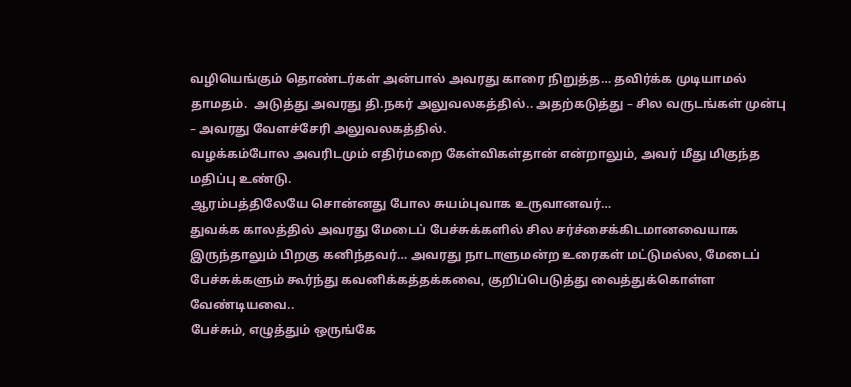வழியெங்கும் தொண்டர்கள் அன்பால் அவரது காரை நிறுத்த… தவிர்க்க முடியாமல் தாமதம்.  அடுத்து அவரது தி.நகர் அலுவலகத்தில்.. அதற்கடுத்து – சில வருடங்கள் முன்பு – அவரது வேளச்சேரி அலுவலகத்தில்.
வழக்கம்போல அவரிடமும் எதிர்மறை கேள்விகள்தான் என்றாலும், அவர் மீது மிகுந்த மதிப்பு உண்டு.
ஆரம்பத்திலேயே சொன்னது போல சுயம்புவாக உருவானவர்…
துவக்க காலத்தில் அவரது மேடைப் பேச்சுக்களில் சில சர்ச்சைக்கிடமானவையாக இருந்தாலும் பிறகு கனிந்தவர்… அவரது நாடாளுமன்ற உரைகள் மட்டுமல்ல, மேடைப் பேச்சுக்களும் கூர்ந்து கவனிக்கத்தக்கவை, குறிப்பெடுத்து வைத்துக்கொள்ள வேண்டியவை..
பேச்சும், எழுத்தும் ஒருங்கே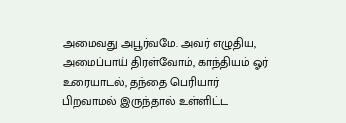அமைவது அபூர்வமே. அவர் எழுதிய, அமைப்பாய் திரள்வோம், காந்தியம் ஓர் உரையாடல், தந்தை பெரியார் பிறவாமல் இருந்தால் உள்ளிட்ட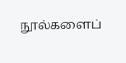நூல்களைப்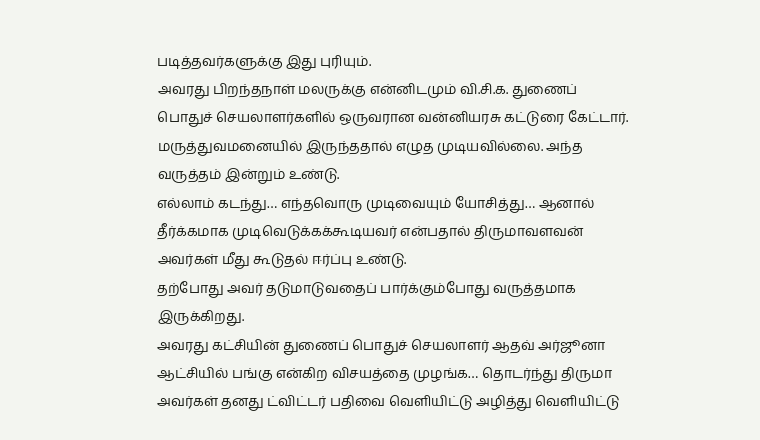படித்தவர்களுக்கு இது புரியும்.
அவரது பிறந்தநாள் மலருக்கு என்னிடமும் வி.சி.க. துணைப் பொதுச் செயலாளர்களில் ஒருவரான வன்னியரசு கட்டுரை கேட்டார்.  மருத்துவமனையில் இருந்ததால் எழுத முடியவில்லை. அந்த வருத்தம் இன்றும் உண்டு.
எல்லாம் கடந்து… எந்தவொரு முடிவையும் யோசித்து… ஆனால் தீர்க்கமாக முடிவெடுக்கக்கூடியவர் என்பதால் திருமாவளவன் அவர்கள் மீது கூடுதல் ஈர்ப்பு உண்டு.
தற்போது அவர் தடுமாடுவதைப் பார்க்கும்போது வருத்தமாக இருக்கிறது.
அவரது கட்சியின் துணைப் பொதுச் செயலாளர் ஆதவ் அர்ஜூனா ஆட்சியில் பங்கு என்கிற விசயத்தை முழங்க… தொடர்ந்து திருமா அவர்கள் தனது ட்விட்டர் பதிவை வெளியிட்டு அழித்து வெளியிட்டு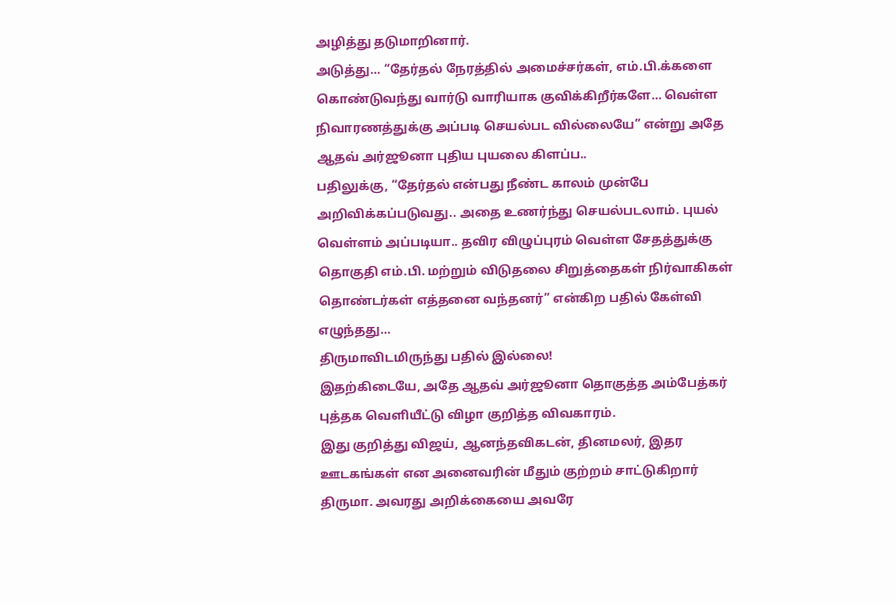அழித்து தடுமாறினார்.
அடுத்து… “தேர்தல் நேரத்தில் அமைச்சர்கள், எம்.பி.க்களை கொண்டுவந்து வார்டு வாரியாக குவிக்கிறீர்களே… வெள்ள நிவாரணத்துக்கு அப்படி செயல்பட வில்லையே” என்று அதே ஆதவ் அர்ஜூனா புதிய புயலை கிளப்ப..
பதிலுக்கு, “தேர்தல் என்பது நீண்ட காலம் முன்பே அறிவிக்கப்படுவது.. அதை உணர்ந்து செயல்படலாம். புயல் வெள்ளம் அப்படியா.. தவிர விழுப்புரம் வெள்ள சேதத்துக்கு தொகுதி எம்.பி. மற்றும் விடுதலை சிறுத்தைகள் நிர்வாகிகள் தொண்டர்கள் எத்தனை வந்தனர்” என்கிற பதில் கேள்வி எழுந்தது…
திருமாவிடமிருந்து பதில் இல்லை!
இதற்கிடையே, அதே ஆதவ் அர்ஜூனா தொகுத்த அம்பேத்கர் புத்தக வெளியீட்டு விழா குறித்த விவகாரம்.
இது குறித்து விஜய், ஆனந்தவிகடன், தினமலர், இதர ஊடகங்கள் என அனைவரின் மீதும் குற்றம் சாட்டுகிறார் திருமா. அவரது அறிக்கையை அவரே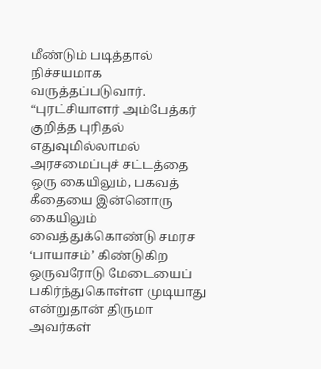மீண்டும் படித்தால் நிச்சயமாக வருத்தப்படுவார்.
“புரட்சியாளர் அம்பேத்கர் குறித்த புரிதல் எதுவுமில்லாமல் அரசமைப்புச் சட்டத்தை ஒரு கையிலும், பகவத் கீதையை இன்னொரு கையிலும் வைத்துக்கொண்டு சமரச ‘பாயாசம்’ கிண்டுகிற ஒருவரோடு மேடையைப் பகிர்ந்துகொள்ள முடியாது என்றுதான் திருமா அவர்கள்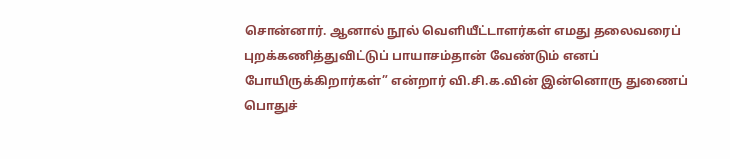சொன்னார். ஆனால் நூல் வெளியீட்டாளர்கள் எமது தலைவரைப் புறக்கணித்துவிட்டுப் பாயாசம்தான் வேண்டும் எனப் போயிருக்கிறார்கள்” என்றார் வி.சி.க.வின் இன்னொரு துணைப் பொதுச்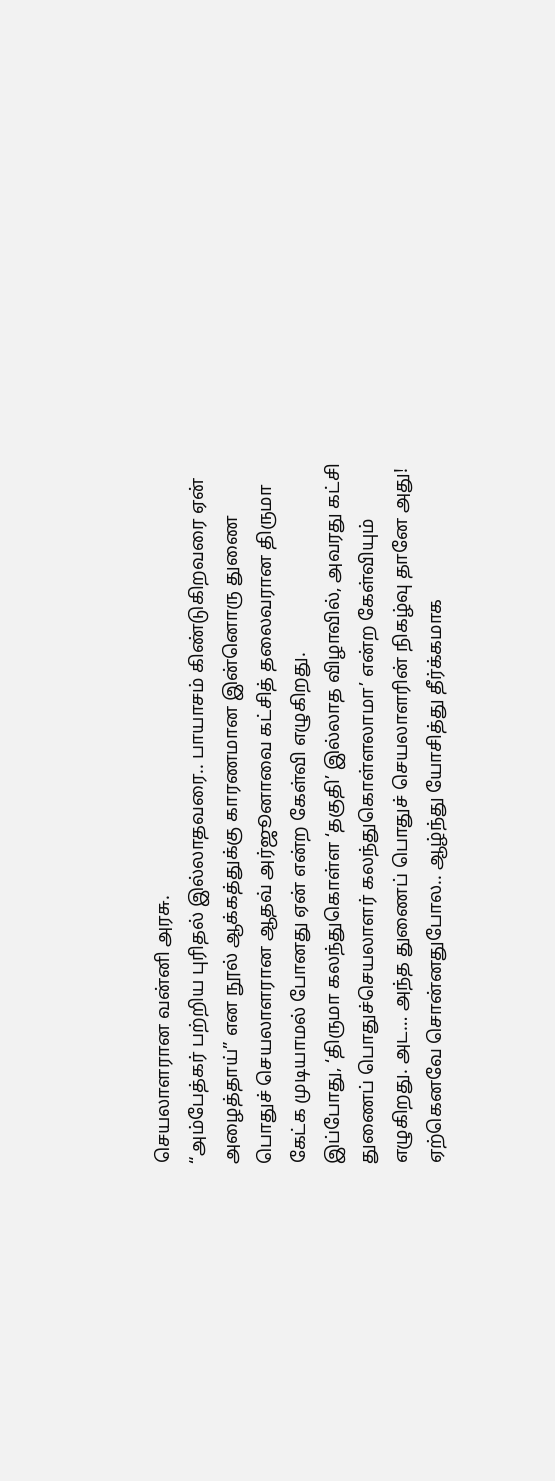செயலாளரான வன்னி அரசு.
“அம்பேத்கர் பற்றிய புரிதல் இல்லாதவரை.. பாயாசம் கிண்டுகிறவரை ஏன் அழைத்தாய்” என நூல் ஆக்கத்துக்கு காரணமான இன்னொரு துணை பொதுச் செயலாளரான ஆதவ் அர்ஜூனாவை கட்சித் தலைவரான திருமா கேட்க முடியாமல் போனது ஏன் என்ற கேள்வி எழுகிறது.
இப்போது, ‘திருமா கலந்துகொள்ள ‘தகுதி’ இல்லாத விழாவில், அவரது கட்சி துணைப் பொதுச்செயலாளர் கலந்துகொள்ளலாமா’ என்ற கேள்வியும் எழுகிறது. அட… அந்த துணைப் பொதுச் செயலாளரின் நிகழ்வு தானே அது!
ஏற்கெனவே சொன்னதுபோல.. ஆழ்ந்து யோசித்து தீர்க்கமாக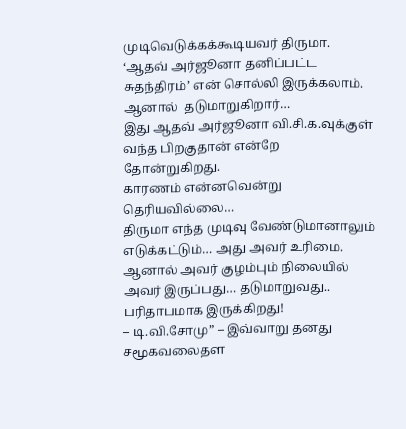முடிவெடுக்கக்கூடியவர் திருமா.  ‘ஆதவ் அர்ஜூனா தனிப்பட்ட சுதந்திரம்’ என் சொல்லி இருக்கலாம்.
ஆனால்  தடுமாறுகிறார்…
இது ஆதவ் அர்ஜூனா வி.சி.க.வுக்குள் வந்த பிறகுதான் என்றே தோன்றுகிறது.
காரணம் என்னவென்று தெரியவில்லை…
திருமா எந்த முடிவு வேண்டுமானாலும் எடுக்கட்டும்… அது அவர் உரிமை.
ஆனால் அவர் குழம்பும் நிலையில் அவர் இருப்பது… தடுமாறுவது.. பரிதாபமாக இருக்கிறது!
– டி.வி.சோமு” – இவ்வாறு தனது சமூகவலைதள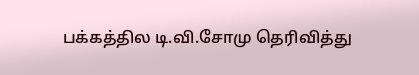பக்கத்தில டி.வி.சோமு தெரிவித்து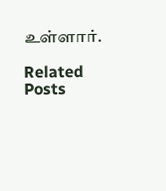உள்ளார்.

Related Posts